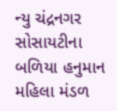ન્યુ ચંદ્રનગર સોસાયટીના બળિયા હનુમાન મહિલા મંડળ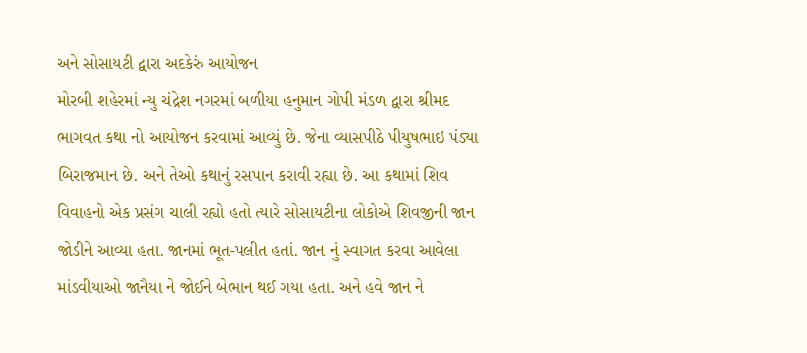અને સોસાયટી દ્વારા અદકેરું આયોજન
મોરબી શહેરમાં ન્યુ ચંદ્રેશ નગરમાં બળીયા હનુમાન ગોપી મંડળ દ્વારા શ્રીમદ ભાગવત કથા નો આયોજન કરવામાં આવ્યું છે. જેના વ્યાસપીઠે પીયુષભાઇ પંડ્યા બિરાજમાન છે. અને તેઓ કથાનું રસપાન કરાવી રહ્યા છે. આ કથામાં શિવ વિવાહનો એક પ્રસંગ ચાલી રહ્યો હતો ત્યારે સોસાયટીના લોકોએ શિવજીની જાન જોડીને આવ્યા હતા. જાનમાં ભૂત-પલીત હતાં. જાન નું સ્વાગત કરવા આવેલા માંડવીયાઓ જાનૈયા ને જોઈને બેભાન થઈ ગયા હતા. અને હવે જાન ને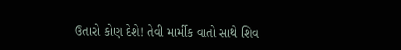ઉતારો કોણ દેશે! તેવી માર્મીક વાતો સાથે શિવ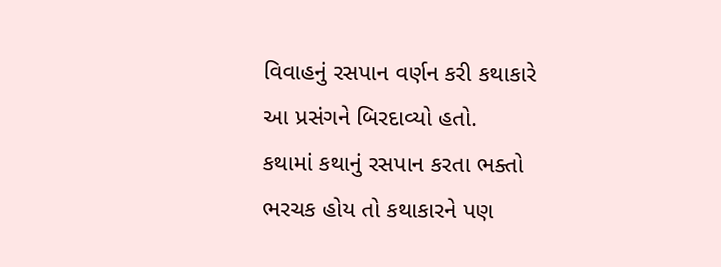વિવાહનું રસપાન વર્ણન કરી કથાકારે આ પ્રસંગને બિરદાવ્યો હતો.
કથામાં કથાનું રસપાન કરતા ભક્તો ભરચક હોય તો કથાકારને પણ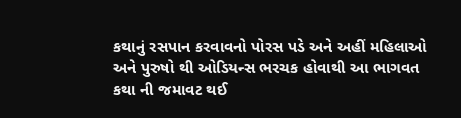કથાનું રસપાન કરવાવનો પોરસ પડે અને અહીં મહિલાઓ અને પુરુષો થી ઓડિયન્સ ભરચક હોવાથી આ ભાગવત કથા ની જમાવટ થઈ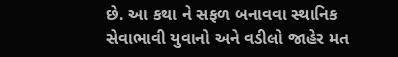છે. આ કથા ને સફળ બનાવવા સ્થાનિક સેવાભાવી યુવાનો અને વડીલો જાહેર મત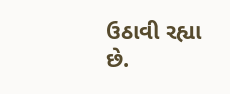ઉઠાવી રહ્યા છે.